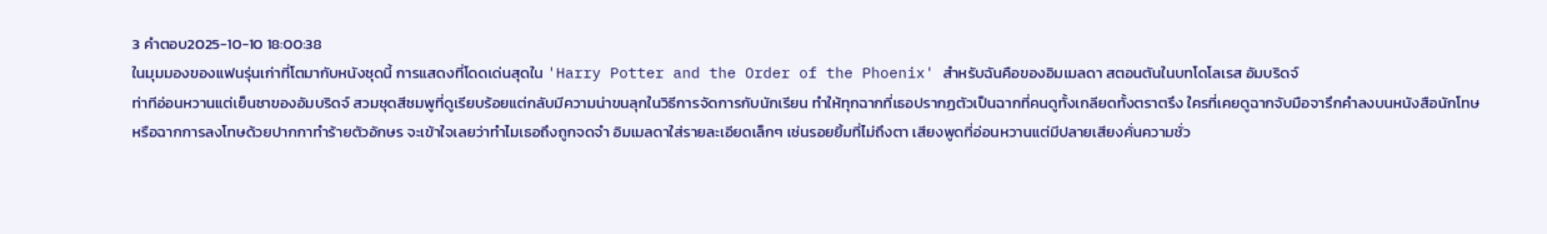3 คำตอบ2025-10-10 18:00:38
ในมุมมองของแฟนรุ่นเก่าที่โตมากับหนังชุดนี้ การแสดงที่โดดเด่นสุดใน 'Harry Potter and the Order of the Phoenix' สำหรับฉันคือของอิมเมลดา สตอนตันในบทโดโลเรส อัมบริดจ์
ท่าทีอ่อนหวานแต่เย็นชาของอัมบริดจ์ สวมชุดสีชมพูที่ดูเรียบร้อยแต่กลับมีความน่าขนลุกในวิธีการจัดการกับนักเรียน ทำให้ทุกฉากที่เธอปรากฏตัวเป็นฉากที่คนดูทั้งเกลียดทั้งตราตรึง ใครที่เคยดูฉากจับมือจารึกคำลงบนหนังสือนักโทษหรือฉากการลงโทษด้วยปากกาทำร้ายตัวอักษร จะเข้าใจเลยว่าทำไมเธอถึงถูกจดจำ อิมเมลดาใส่รายละเอียดเล็กๆ เช่นรอยยิ้มที่ไม่ถึงตา เสียงพูดที่อ่อนหวานแต่มีปลายเสียงคั่นความชั่ว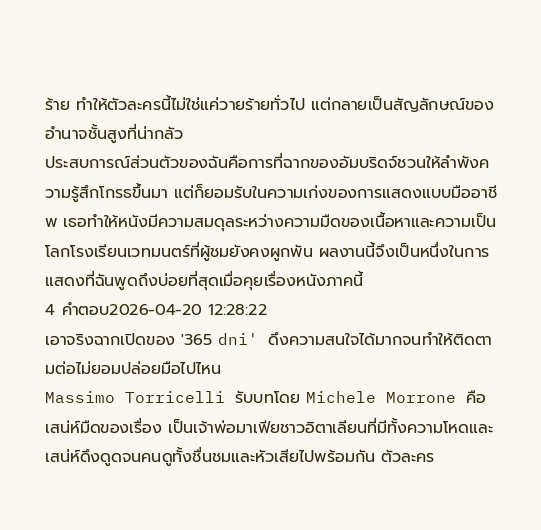ร้าย ทำให้ตัวละครนี้ไม่ใช่แค่วายร้ายทั่วไป แต่กลายเป็นสัญลักษณ์ของอำนาจชั้นสูงที่น่ากลัว
ประสบการณ์ส่วนตัวของฉันคือการที่ฉากของอัมบริดจ์ชวนให้ลำพังความรู้สึกโกรธขึ้นมา แต่ก็ยอมรับในความเก่งของการแสดงแบบมืออาชีพ เธอทำให้หนังมีความสมดุลระหว่างความมืดของเนื้อหาและความเป็นโลกโรงเรียนเวทมนตร์ที่ผู้ชมยังคงผูกพัน ผลงานนี้จึงเป็นหนึ่งในการแสดงที่ฉันพูดถึงบ่อยที่สุดเมื่อคุยเรื่องหนังภาคนี้
4 คำตอบ2026-04-20 12:28:22
เอาจริงฉากเปิดของ '365 dni' ดึงความสนใจได้มากจนทำให้ติดตามต่อไม่ยอมปล่อยมือไปไหน
Massimo Torricelli รับบทโดย Michele Morrone คือเสน่ห์มืดของเรื่อง เป็นเจ้าพ่อมาเฟียชาวอิตาเลียนที่มีทั้งความโหดและเสน่ห์ดึงดูดจนคนดูทั้งชื่นชมและหัวเสียไปพร้อมกัน ตัวละคร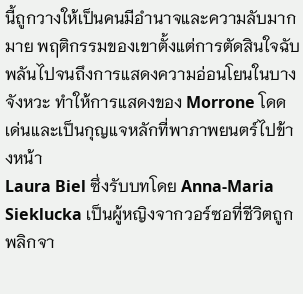นี้ถูกวางให้เป็นคนมีอำนาจและความลับมากมาย พฤติกรรมของเขาตั้งแต่การตัดสินใจฉับพลันไปจนถึงการแสดงความอ่อนโยนในบางจังหวะ ทำให้การแสดงของ Morrone โดดเด่นและเป็นกุญแจหลักที่พาภาพยนตร์ไปข้างหน้า
Laura Biel ซึ่งรับบทโดย Anna-Maria Sieklucka เป็นผู้หญิงจากวอร์ซอที่ชีวิตถูกพลิกจา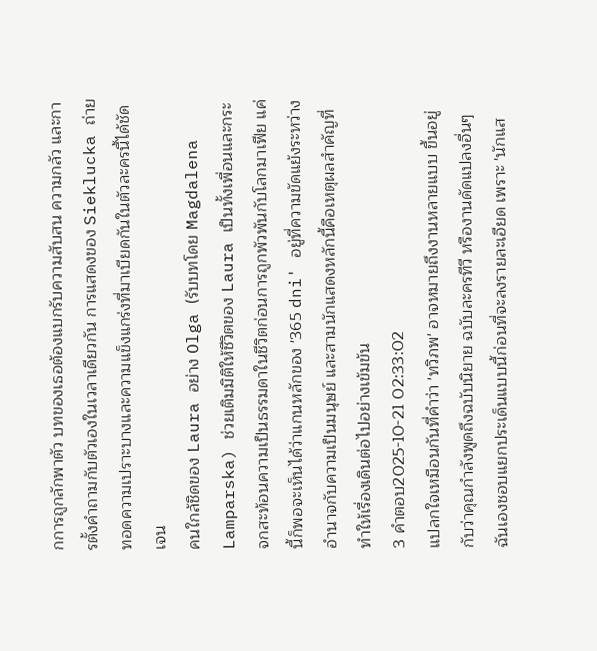กการถูกลักพาตัว บทของเธอต้องแบกรับความสับสน ความกลัว และการตั้งคำถามกับตัวเองในเวลาเดียวกัน การแสดงของ Sieklucka ถ่ายทอดความเปราะบางและความแข็งแกร่งที่มาเบียดกันในตัวละครนี้ได้ชัดเจน
คนใกล้ชิดของ Laura อย่าง Olga (รับบทโดย Magdalena Lamparska) ช่วยเติมมิติให้ชีวิตของ Laura เป็นทั้งเพื่อนและกระจกสะท้อนความเป็นธรรมดาในชีวิตก่อนการถูกพัวพันกับโลกมาเฟีย แค่นี้ก็พอจะเห็นได้ว่าแกนหลักของ '365 dni' อยู่ที่ความขัดแย้งระหว่างอำนาจกับความเป็นมนุษย์ และสามนักแสดงหลักนี้คือเหตุผลสำคัญที่ทำให้เรื่องเดินต่อไปอย่างเข้มข้น
3 คำตอบ2025-10-21 02:33:02
แปลกใจเหมือนกันที่คำว่า 'ทวิภพ' อาจหมายถึงงานหลายแบบ ขึ้นอยู่กับว่าคุณกำลังพูดถึงฉบับนิยาย ฉบับละครทีวี หรืองานดัดแปลงอื่นๆ ฉันเองชอบแยกประเด็นแบบนี้ก่อนที่จะลงรายละเอียด เพราะ 'นักแส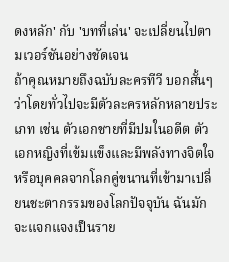ดงหลัก' กับ 'บทที่เล่น' จะเปลี่ยนไปตามเวอร์ชันอย่างชัดเจน
ถ้าคุณหมายถึงฉบับละครทีวี บอกสั้นๆ ว่าโดยทั่วไปจะมีตัวละครหลักหลายประเภท เช่น ตัวเอกชายที่มีปมในอดีต ตัวเอกหญิงที่เข้มแข็งและมีพลังทางจิตใจ หรือบุคคลจากโลกคู่ขนานที่เข้ามาเปลี่ยนชะตากรรมของโลกปัจจุบัน ฉันมักจะแจกแจงเป็นราย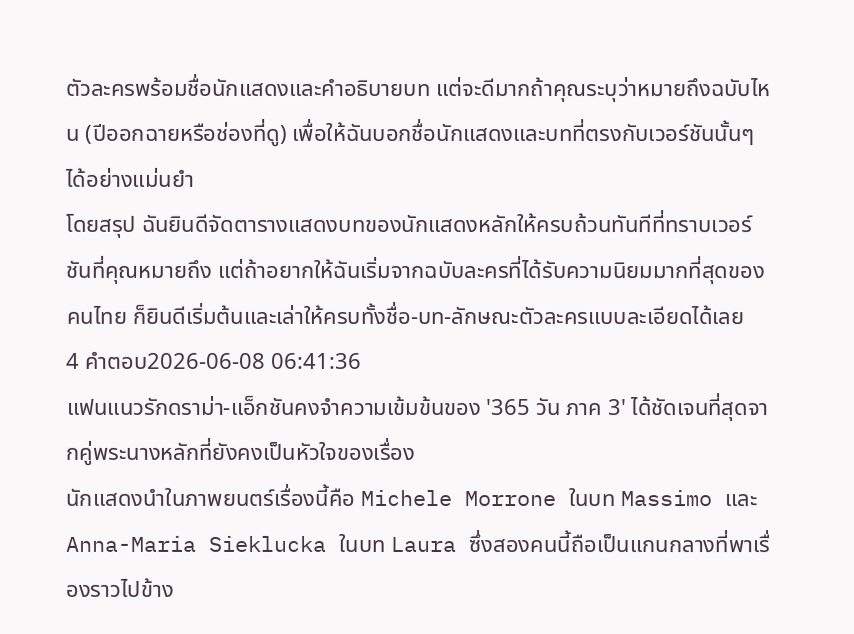ตัวละครพร้อมชื่อนักแสดงและคำอธิบายบท แต่จะดีมากถ้าคุณระบุว่าหมายถึงฉบับไหน (ปีออกฉายหรือช่องที่ดู) เพื่อให้ฉันบอกชื่อนักแสดงและบทที่ตรงกับเวอร์ชันนั้นๆ ได้อย่างแม่นยำ
โดยสรุป ฉันยินดีจัดตารางแสดงบทของนักแสดงหลักให้ครบถ้วนทันทีที่ทราบเวอร์ชันที่คุณหมายถึง แต่ถ้าอยากให้ฉันเริ่มจากฉบับละครที่ได้รับความนิยมมากที่สุดของคนไทย ก็ยินดีเริ่มต้นและเล่าให้ครบทั้งชื่อ-บท-ลักษณะตัวละครแบบละเอียดได้เลย
4 คำตอบ2026-06-08 06:41:36
แฟนแนวรักดราม่า-แอ็กชันคงจำความเข้มข้นของ '365 วัน ภาค 3' ได้ชัดเจนที่สุดจากคู่พระนางหลักที่ยังคงเป็นหัวใจของเรื่อง
นักแสดงนำในภาพยนตร์เรื่องนี้คือ Michele Morrone ในบท Massimo และ Anna-Maria Sieklucka ในบท Laura ซึ่งสองคนนี้ถือเป็นแกนกลางที่พาเรื่องราวไปข้าง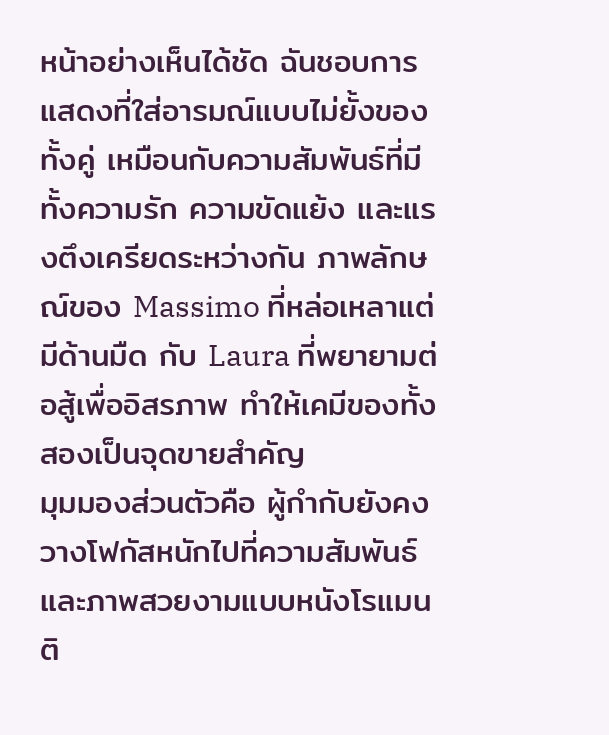หน้าอย่างเห็นได้ชัด ฉันชอบการแสดงที่ใส่อารมณ์แบบไม่ยั้งของทั้งคู่ เหมือนกับความสัมพันธ์ที่มีทั้งความรัก ความขัดแย้ง และแรงตึงเครียดระหว่างกัน ภาพลักษณ์ของ Massimo ที่หล่อเหลาแต่มีด้านมืด กับ Laura ที่พยายามต่อสู้เพื่ออิสรภาพ ทำให้เคมีของทั้งสองเป็นจุดขายสำคัญ
มุมมองส่วนตัวคือ ผู้กำกับยังคงวางโฟกัสหนักไปที่ความสัมพันธ์และภาพสวยงามแบบหนังโรแมนติ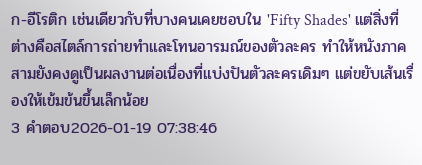ก-อีโรติก เช่นเดียวกับที่บางคนเคยชอบใน 'Fifty Shades' แต่สิ่งที่ต่างคือสไตล์การถ่ายทำและโทนอารมณ์ของตัวละคร ทำให้หนังภาคสามยังคงดูเป็นผลงานต่อเนื่องที่แบ่งปันตัวละครเดิมๆ แต่ขยับเส้นเรื่องให้เข้มข้นขึ้นเล็กน้อย
3 คำตอบ2026-01-19 07:38:46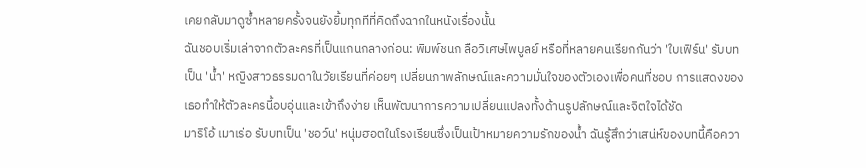เคยกลับมาดูซ้ำหลายครั้งจนยังยิ้มทุกทีที่คิดถึงฉากในหนังเรื่องนั้น
ฉันชอบเริ่มเล่าจากตัวละครที่เป็นแกนกลางก่อน: พิมพ์ชนก ลือวิเศษไพบูลย์ หรือที่หลายคนเรียกกันว่า 'ใบเฟิร์น' รับบทเป็น 'น้ำ' หญิงสาวธรรมดาในวัยเรียนที่ค่อยๆ เปลี่ยนภาพลักษณ์และความมั่นใจของตัวเองเพื่อคนที่ชอบ การแสดงของเธอทำให้ตัวละครนี้อบอุ่นและเข้าถึงง่าย เห็นพัฒนาการความเปลี่ยนแปลงทั้งด้านรูปลักษณ์และจิตใจได้ชัด
มาริโอ้ เมาเร่อ รับบทเป็น 'ชอว์น' หนุ่มฮอตในโรงเรียนซึ่งเป็นเป้าหมายความรักของน้ำ ฉันรู้สึกว่าเสน่ห์ของบทนี้คือควา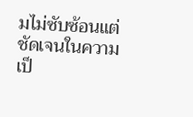มไม่ซับซ้อนแต่ชัดเจนในความเป็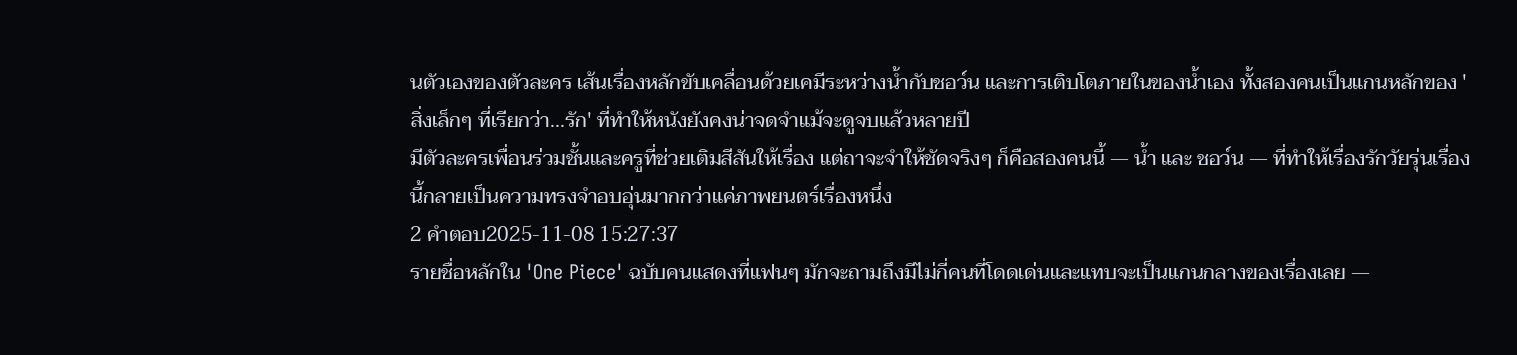นตัวเองของตัวละคร เส้นเรื่องหลักขับเคลื่อนด้วยเคมีระหว่างน้ำกับชอว์น และการเติบโตภายในของน้ำเอง ทั้งสองคนเป็นแกนหลักของ 'สิ่งเล็กๆ ที่เรียกว่า...รัก' ที่ทำให้หนังยังคงน่าจดจำแม้จะดูจบแล้วหลายปี
มีตัวละครเพื่อนร่วมชั้นและครูที่ช่วยเติมสีสันให้เรื่อง แต่ถาจะจำให้ชัดจริงๆ ก็คือสองคนนี้ — น้ำ และ ชอว์น — ที่ทำให้เรื่องรักวัยรุ่นเรื่องนี้กลายเป็นความทรงจำอบอุ่นมากกว่าแค่ภาพยนตร์เรื่องหนึ่ง
2 คำตอบ2025-11-08 15:27:37
รายชื่อหลักใน 'One Piece' ฉบับคนแสดงที่แฟนๆ มักจะถามถึงมีไม่กี่คนที่โดดเด่นและแทบจะเป็นแกนกลางของเรื่องเลย —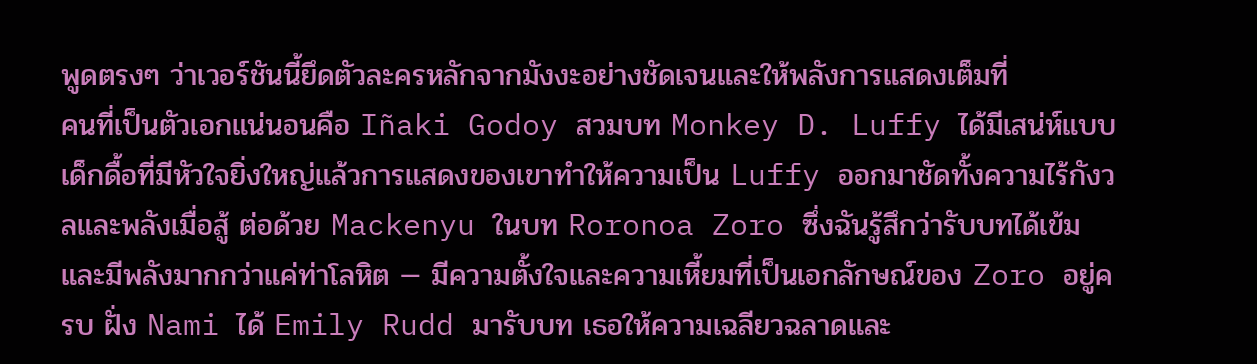พูดตรงๆ ว่าเวอร์ชันนี้ยึดตัวละครหลักจากมังงะอย่างชัดเจนและให้พลังการแสดงเต็มที่
คนที่เป็นตัวเอกแน่นอนคือ Iñaki Godoy สวมบท Monkey D. Luffy ได้มีเสน่ห์แบบเด็กดื้อที่มีหัวใจยิ่งใหญ่แล้วการแสดงของเขาทำให้ความเป็น Luffy ออกมาชัดทั้งความไร้กังวลและพลังเมื่อสู้ ต่อด้วย Mackenyu ในบท Roronoa Zoro ซึ่งฉันรู้สึกว่ารับบทได้เข้มและมีพลังมากกว่าแค่ท่าโลหิต — มีความตั้งใจและความเหี้ยมที่เป็นเอกลักษณ์ของ Zoro อยู่ครบ ฝั่ง Nami ได้ Emily Rudd มารับบท เธอให้ความเฉลียวฉลาดและ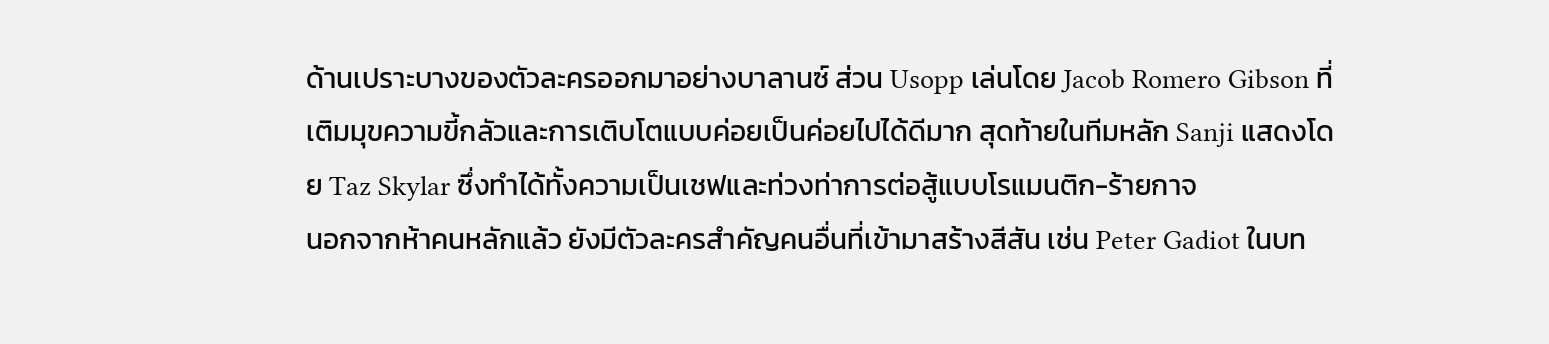ด้านเปราะบางของตัวละครออกมาอย่างบาลานซ์ ส่วน Usopp เล่นโดย Jacob Romero Gibson ที่เติมมุขความขี้กลัวและการเติบโตแบบค่อยเป็นค่อยไปได้ดีมาก สุดท้ายในทีมหลัก Sanji แสดงโดย Taz Skylar ซึ่งทำได้ทั้งความเป็นเชฟและท่วงท่าการต่อสู้แบบโรแมนติก-ร้ายกาจ
นอกจากห้าคนหลักแล้ว ยังมีตัวละครสำคัญคนอื่นที่เข้ามาสร้างสีสัน เช่น Peter Gadiot ในบท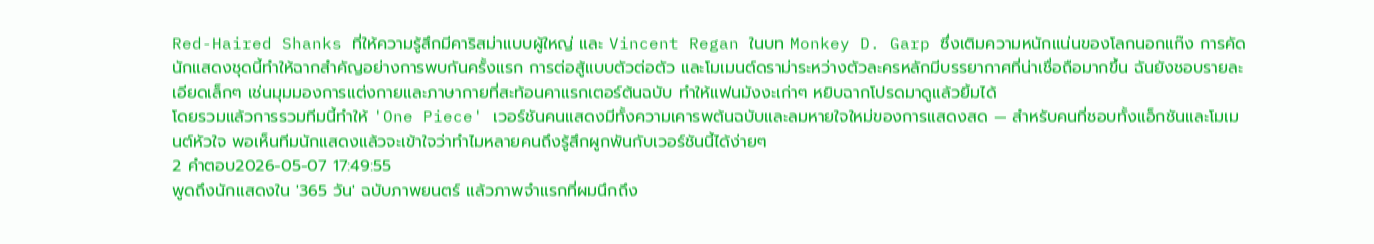Red-Haired Shanks ที่ให้ความรู้สึกมีคาริสม่าแบบผู้ใหญ่ และ Vincent Regan ในบท Monkey D. Garp ซึ่งเติมความหนักแน่นของโลกนอกแก๊ง การคัดนักแสดงชุดนี้ทำให้ฉากสำคัญอย่างการพบกันครั้งแรก การต่อสู้แบบตัวต่อตัว และโมเมนต์ดราม่าระหว่างตัวละครหลักมีบรรยากาศที่น่าเชื่อถือมากขึ้น ฉันยังชอบรายละเอียดเล็กๆ เช่นมุมมองการแต่งกายและภาษากายที่สะท้อนคาแรกเตอร์ต้นฉบับ ทำให้แฟนมังงะเก่าๆ หยิบฉากโปรดมาดูแล้วยิ้มได้
โดยรวมแล้วการรวมทีมนี้ทำให้ 'One Piece' เวอร์ชันคนแสดงมีทั้งความเคารพต้นฉบับและลมหายใจใหม่ของการแสดงสด — สำหรับคนที่ชอบทั้งแอ็กชันและโมเมนต์หัวใจ พอเห็นทีมนักแสดงแล้วจะเข้าใจว่าทำไมหลายคนถึงรู้สึกผูกพันกับเวอร์ชันนี้ได้ง่ายๆ
2 คำตอบ2026-05-07 17:49:55
พูดถึงนักแสดงใน '365 วัน' ฉบับภาพยนตร์ แล้วภาพจำแรกที่ผมนึกถึง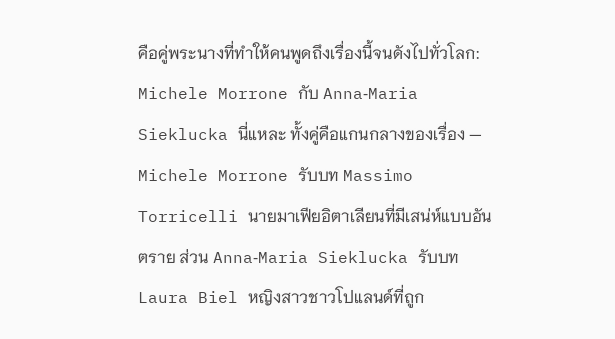คือคู่พระนางที่ทำให้คนพูดถึงเรื่องนี้จนดังไปทั่วโลก: Michele Morrone กับ Anna‑Maria Sieklucka นี่แหละ ทั้งคู่คือแกนกลางของเรื่อง — Michele Morrone รับบท Massimo Torricelli นายมาเฟียอิตาเลียนที่มีเสน่ห์แบบอันตราย ส่วน Anna‑Maria Sieklucka รับบท Laura Biel หญิงสาวชาวโปแลนด์ที่ถูก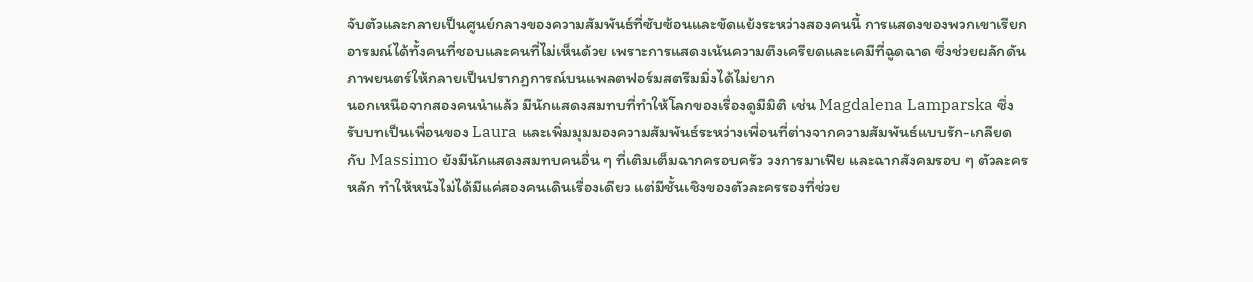จับตัวและกลายเป็นศูนย์กลางของความสัมพันธ์ที่ซับซ้อนและขัดแย้งระหว่างสองคนนี้ การแสดงของพวกเขาเรียกอารมณ์ได้ทั้งคนที่ชอบและคนที่ไม่เห็นด้วย เพราะการแสดงเน้นความตึงเครียดและเคมีที่ฉูดฉาด ซึ่งช่วยผลักดันภาพยนตร์ให้กลายเป็นปรากฏการณ์บนแพลตฟอร์มสตรีมมิ่งได้ไม่ยาก
นอกเหนือจากสองคนนำแล้ว มีนักแสดงสมทบที่ทำให้โลกของเรื่องดูมีมิติ เช่น Magdalena Lamparska ซึ่งรับบทเป็นเพื่อนของ Laura และเพิ่มมุมมองความสัมพันธ์ระหว่างเพื่อนที่ต่างจากความสัมพันธ์แบบรัก-เกลียดกับ Massimo ยังมีนักแสดงสมทบคนอื่น ๆ ที่เติมเต็มฉากครอบครัว วงการมาเฟีย และฉากสังคมรอบ ๆ ตัวละครหลัก ทำให้หนังไม่ได้มีแค่สองคนเดินเรื่องเดียว แต่มีชั้นเชิงของตัวละครรองที่ช่วย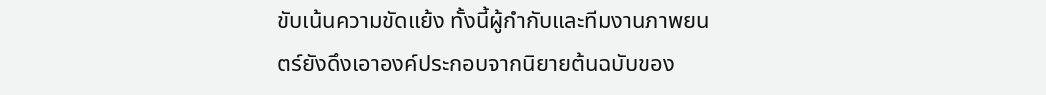ขับเน้นความขัดแย้ง ทั้งนี้ผู้กำกับและทีมงานภาพยนตร์ยังดึงเอาองค์ประกอบจากนิยายต้นฉบับของ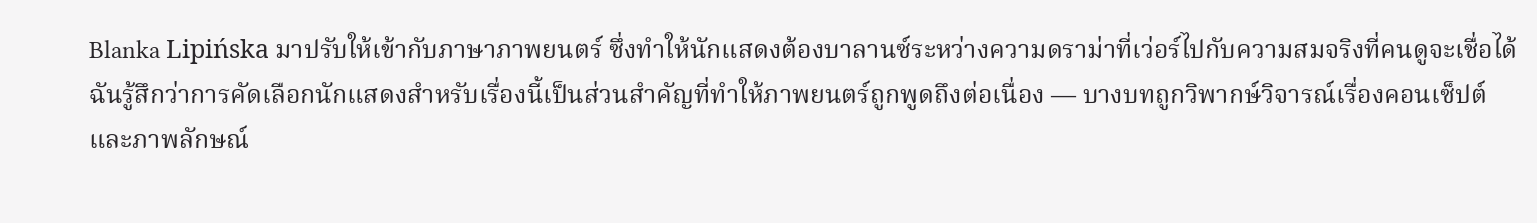Blanka Lipińska มาปรับให้เข้ากับภาษาภาพยนตร์ ซึ่งทำให้นักแสดงต้องบาลานซ์ระหว่างความดราม่าที่เว่อร์ไปกับความสมจริงที่คนดูจะเชื่อได้
ฉันรู้สึกว่าการคัดเลือกนักแสดงสำหรับเรื่องนี้เป็นส่วนสำคัญที่ทำให้ภาพยนตร์ถูกพูดถึงต่อเนื่อง — บางบทถูกวิพากษ์วิจารณ์เรื่องคอนเซ็ปต์และภาพลักษณ์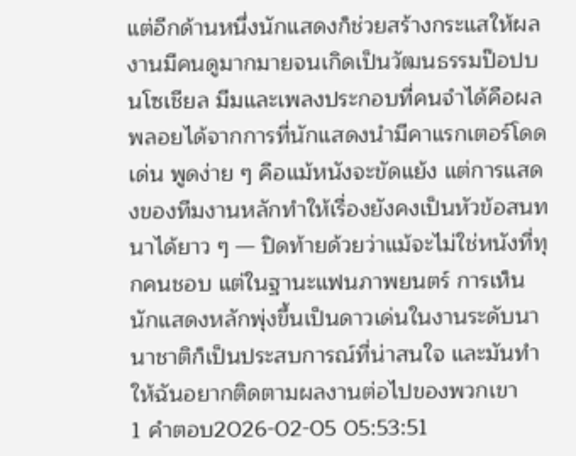แต่อีกด้านหนึ่งนักแสดงก็ช่วยสร้างกระแสให้ผลงานมีคนดูมากมายจนเกิดเป็นวัฒนธรรมป๊อปบนโซเชียล มีมและเพลงประกอบที่คนจำได้คือผลพลอยได้จากการที่นักแสดงนำมีคาแรกเตอร์โดดเด่น พูดง่าย ๆ คือแม้หนังจะขัดแย้ง แต่การแสดงของทีมงานหลักทำให้เรื่องยังคงเป็นหัวข้อสนทนาได้ยาว ๆ — ปิดท้ายด้วยว่าแม้จะไม่ใช่หนังที่ทุกคนชอบ แต่ในฐานะแฟนภาพยนตร์ การเห็นนักแสดงหลักพุ่งขึ้นเป็นดาวเด่นในงานระดับนานาชาติก็เป็นประสบการณ์ที่น่าสนใจ และมันทำให้ฉันอยากติดตามผลงานต่อไปของพวกเขา
1 คำตอบ2026-02-05 05:53:51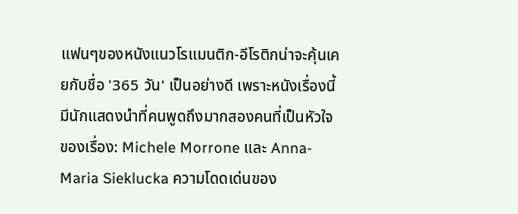แฟนๆของหนังแนวโรแมนติก-อีโรติกน่าจะคุ้นเคยกับชื่อ '365 วัน' เป็นอย่างดี เพราะหนังเรื่องนี้มีนักแสดงนำที่คนพูดถึงมากสองคนที่เป็นหัวใจของเรื่อง: Michele Morrone และ Anna-Maria Sieklucka ความโดดเด่นของ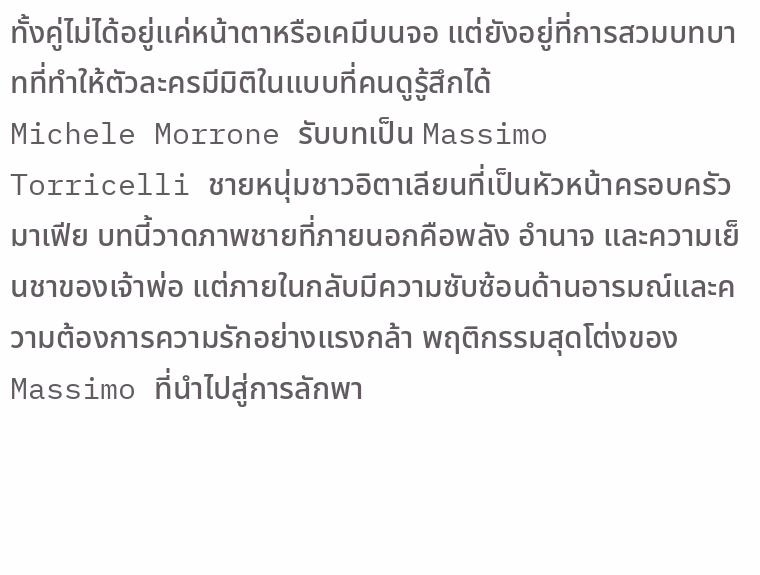ทั้งคู่ไม่ได้อยู่แค่หน้าตาหรือเคมีบนจอ แต่ยังอยู่ที่การสวมบทบาทที่ทำให้ตัวละครมีมิติในแบบที่คนดูรู้สึกได้
Michele Morrone รับบทเป็น Massimo Torricelli ชายหนุ่มชาวอิตาเลียนที่เป็นหัวหน้าครอบครัวมาเฟีย บทนี้วาดภาพชายที่ภายนอกคือพลัง อำนาจ และความเย็นชาของเจ้าพ่อ แต่ภายในกลับมีความซับซ้อนด้านอารมณ์และความต้องการความรักอย่างแรงกล้า พฤติกรรมสุดโต่งของ Massimo ที่นำไปสู่การลักพา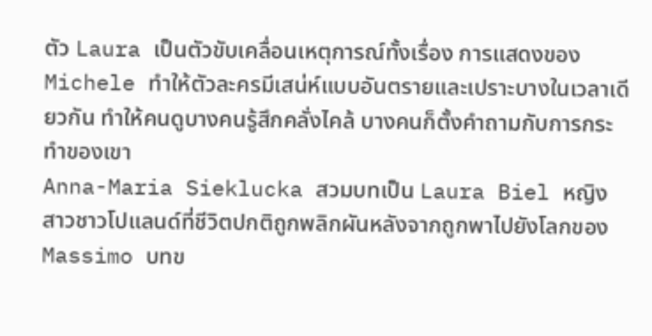ตัว Laura เป็นตัวขับเคลื่อนเหตุการณ์ทั้งเรื่อง การแสดงของ Michele ทำให้ตัวละครมีเสน่ห์แบบอันตรายและเปราะบางในเวลาเดียวกัน ทำให้คนดูบางคนรู้สึกคลั่งไคล้ บางคนก็ตั้งคำถามกับการกระทำของเขา
Anna-Maria Sieklucka สวมบทเป็น Laura Biel หญิงสาวชาวโปแลนด์ที่ชีวิตปกติถูกพลิกผันหลังจากถูกพาไปยังโลกของ Massimo บทข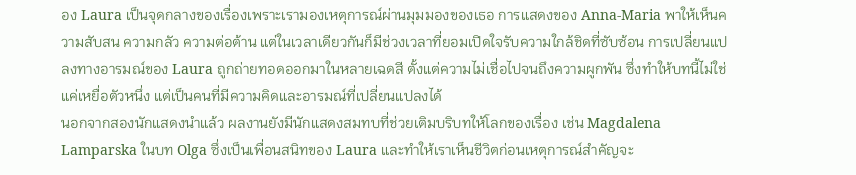อง Laura เป็นจุดกลางของเรื่องเพราะเรามองเหตุการณ์ผ่านมุมมองของเธอ การแสดงของ Anna-Maria พาให้เห็นความสับสน ความกลัว ความต่อต้าน แต่ในเวลาเดียวกันก็มีช่วงเวลาที่ยอมเปิดใจรับความใกล้ชิดที่ซับซ้อน การเปลี่ยนแปลงทางอารมณ์ของ Laura ถูกถ่ายทอดออกมาในหลายเฉดสี ตั้งแต่ความไม่เชื่อไปจนถึงความผูกพัน ซึ่งทำให้บทนี้ไม่ใช่แค่เหยื่อตัวหนึ่ง แต่เป็นคนที่มีความคิดและอารมณ์ที่เปลี่ยนแปลงได้
นอกจากสองนักแสดงนำแล้ว ผลงานยังมีนักแสดงสมทบที่ช่วยเติมบริบทให้โลกของเรื่อง เช่น Magdalena Lamparska ในบท Olga ซึ่งเป็นเพื่อนสนิทของ Laura และทำให้เราเห็นชีวิตก่อนเหตุการณ์สำคัญจะ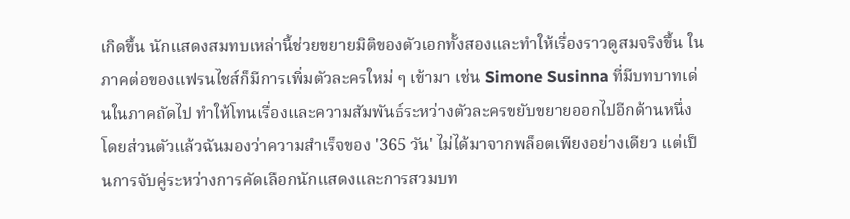เกิดขึ้น นักแสดงสมทบเหล่านี้ช่วยขยายมิติของตัวเอกทั้งสองและทำให้เรื่องราวดูสมจริงขึ้น ในภาคต่อของแฟรนไชส์ก็มีการเพิ่มตัวละครใหม่ ๆ เข้ามา เช่น Simone Susinna ที่มีบทบาทเด่นในภาคถัดไป ทำให้โทนเรื่องและความสัมพันธ์ระหว่างตัวละครขยับขยายออกไปอีกด้านหนึ่ง
โดยส่วนตัวแล้วฉันมองว่าความสำเร็จของ '365 วัน' ไม่ได้มาจากพล็อตเพียงอย่างเดียว แต่เป็นการจับคู่ระหว่างการคัดเลือกนักแสดงและการสวมบท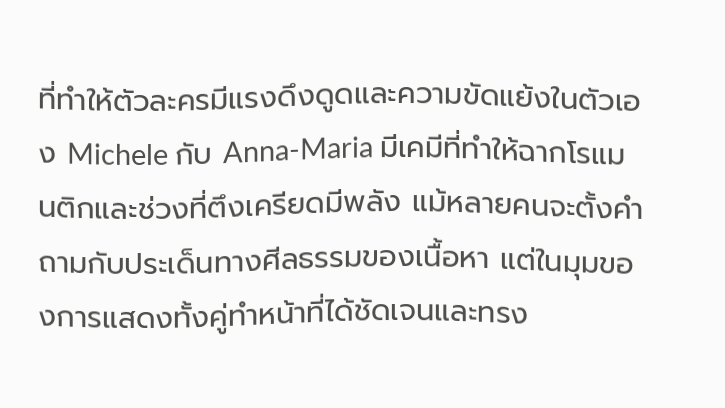ที่ทำให้ตัวละครมีแรงดึงดูดและความขัดแย้งในตัวเอง Michele กับ Anna-Maria มีเคมีที่ทำให้ฉากโรแมนติกและช่วงที่ตึงเครียดมีพลัง แม้หลายคนจะตั้งคำถามกับประเด็นทางศีลธรรมของเนื้อหา แต่ในมุมของการแสดงทั้งคู่ทำหน้าที่ได้ชัดเจนและทรง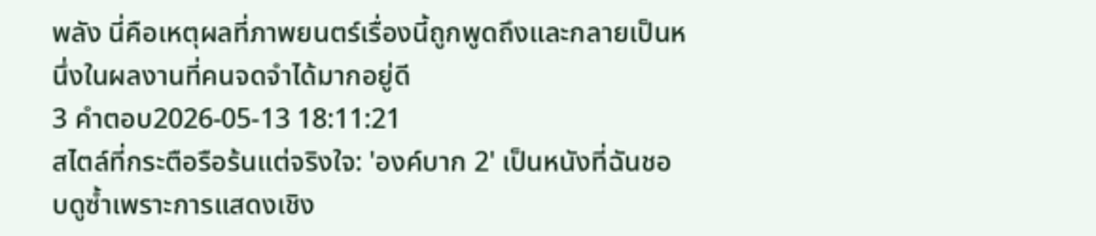พลัง นี่คือเหตุผลที่ภาพยนตร์เรื่องนี้ถูกพูดถึงและกลายเป็นหนึ่งในผลงานที่คนจดจำได้มากอยู่ดี
3 คำตอบ2026-05-13 18:11:21
สไตล์ที่กระตือรือร้นแต่จริงใจ: 'องค์บาก 2' เป็นหนังที่ฉันชอบดูซ้ำเพราะการแสดงเชิง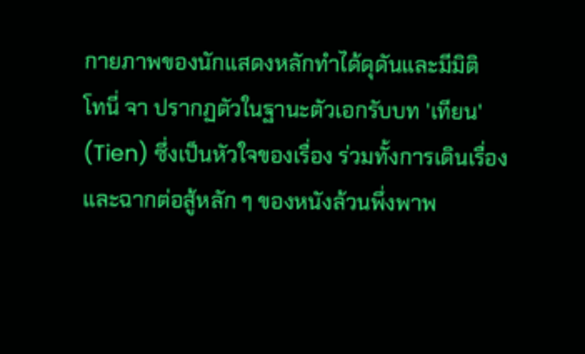กายภาพของนักแสดงหลักทำได้ดุดันและมีมิติ
โทนี่ จา ปรากฏตัวในฐานะตัวเอกรับบท 'เทียน' (Tien) ซึ่งเป็นหัวใจของเรื่อง ร่วมทั้งการเดินเรื่องและฉากต่อสู้หลัก ๆ ของหนังล้วนพึ่งพาพ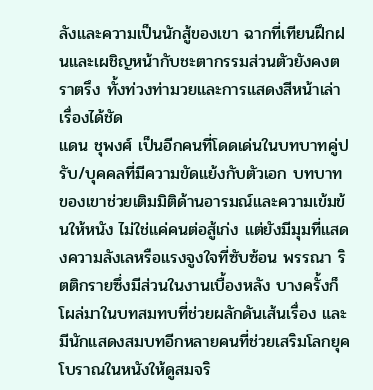ลังและความเป็นนักสู้ของเขา ฉากที่เทียนฝึกฝนและเผชิญหน้ากับชะตากรรมส่วนตัวยังคงตราตรึง ทั้งท่วงท่ามวยและการแสดงสีหน้าเล่าเรื่องได้ชัด
แดน ชุพงศ์ เป็นอีกคนที่โดดเด่นในบทบาทคู่ปรับ/บุคคลที่มีความขัดแย้งกับตัวเอก บทบาทของเขาช่วยเติมมิติด้านอารมณ์และความเข้มข้นให้หนัง ไม่ใช่แค่คนต่อสู้เก่ง แต่ยังมีมุมที่แสดงความลังเลหรือแรงจูงใจที่ซับซ้อน พรรณา ริตติกรายซึ่งมีส่วนในงานเบื้องหลัง บางครั้งก็โผล่มาในบทสมทบที่ช่วยผลักดันเส้นเรื่อง และมีนักแสดงสมบทอีกหลายคนที่ช่วยเสริมโลกยุคโบราณในหนังให้ดูสมจริ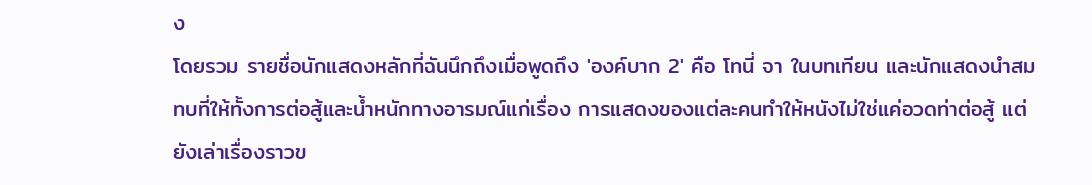ง
โดยรวม รายชื่อนักแสดงหลักที่ฉันนึกถึงเมื่อพูดถึง 'องค์บาก 2' คือ โทนี่ จา ในบทเทียน และนักแสดงนำสมทบที่ให้ทั้งการต่อสู้และน้ำหนักทางอารมณ์แก่เรื่อง การแสดงของแต่ละคนทำให้หนังไม่ใช่แค่อวดท่าต่อสู้ แต่ยังเล่าเรื่องราวข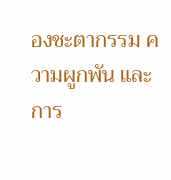องชะตากรรม ความผูกพัน และการ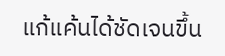แก้แค้นได้ชัดเจนขึ้น